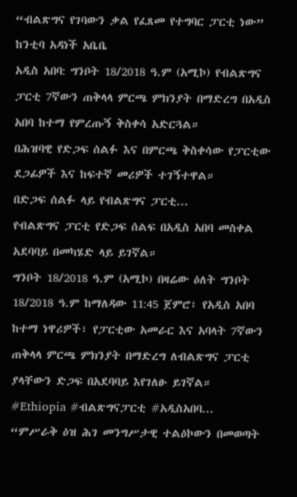“ብልጽግና የገባውን ቃል የፈጸመ የተግባር ፓርቲ ነው” ከንቲባ አዳነች አቤቤ
አዲስ አበባ: ግንቦት 18/2018 ዓ.ም (አሚኮ) የብልጽግና ፓርቲ 7ኛውን ጠቅላላ ምርጫ ምክንያት በማድረግ በአዲስ አበባ ከተማ የምረጡኝ ቅስቀሳ አድርጓል።
በሕዝባዊ የድጋፍ ሰልፉ እና በምርጫ ቅስቀሳው የፓርቲው ደጋፊዎች እና ከፍተኛ መሪዎች ተገኝተዋል።
በድጋፍ ሰልፉ ላይ የብልጽግና ፓርቲ...
የብልጽግና ፓርቲ የድጋፍ ሰልፍ በአዲስ አበባ መስቀል አደባባይ በመካሄድ ላይ ይገኛል።
ግንቦት 18/2018 ዓ.ም (አሚኮ) በዛሬው ዕለት ግንቦት 18/2018 ዓ.ም ከማለዳው 11:45 ጀምሮ፣ የአዲስ አበባ ከተማ ነዋሪዎች፣ የፓርቲው አመራር እና አባላት 7ኛውን ጠቅላላ ምርጫ ምክንያት በማድረግ ለብልጽግና ፓርቲ ያላቸውን ድጋፍ በአደባባይ እየገለፁ ይገኛል።
#Ethiopia #ብልጽግናፓርቲ #አዲስአበባ...
“ምሥራቅ ዕዝ ሕገ መንግሥታዊ ተልዕኮውን በመወጣት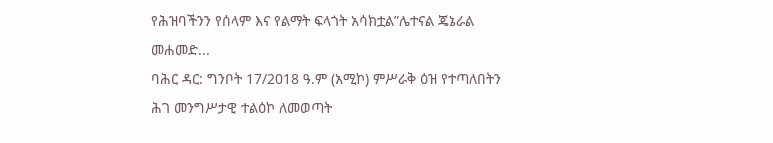የሕዝባችንን የሰላም እና የልማት ፍላጎት አሳክቷል”ሌተናል ጄኔራል መሐመድ...
ባሕር ዳር: ግንቦት 17/2018 ዓ.ም (አሚኮ) ምሥራቅ ዕዝ የተጣለበትን ሕገ መንግሥታዊ ተልዕኮ ለመወጣት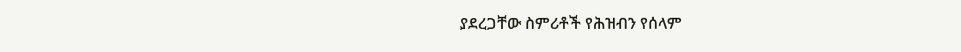ያደረጋቸው ስምሪቶች የሕዝብን የሰላም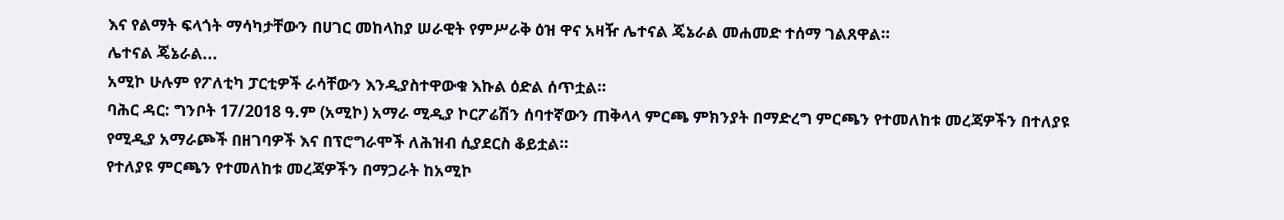እና የልማት ፍላጎት ማሳካታቸውን በሀገር መከላከያ ሠራዊት የምሥራቅ ዕዝ ዋና አዛዥ ሌተናል ጄኔራል መሐመድ ተሰማ ገልጸዋል።
ሌተናል ጄኔራል...
አሚኮ ሁሉም የፖለቲካ ፓርቲዎች ራሳቸውን እንዲያስተዋውቁ እኩል ዕድል ሰጥቷል።
ባሕር ዳር: ግንቦት 17/2018 ዓ.ም (አሚኮ) አማራ ሚዲያ ኮርፖሬሽን ሰባተኛውን ጠቅላላ ምርጫ ምክንያት በማድረግ ምርጫን የተመለከቱ መረጃዎችን በተለያዩ የሚዲያ አማራጮች በዘገባዎች እና በፕሮግራሞች ለሕዝብ ሲያደርስ ቆይቷል።
የተለያዩ ምርጫን የተመለከቱ መረጃዎችን በማጋራት ከአሚኮ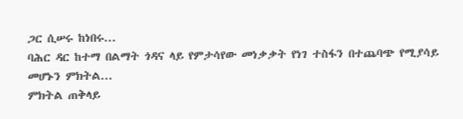ጋር ሲሠሩ ከነበሩ...
ባሕር ዳር ከተማ በልማት ጎዳና ላይ የምታሳየው መነቃቃት የነገ ተስፋን በተጨባጭ የሚያሳይ መሆኑን ምክትል...
ምክትል ጠቅላይ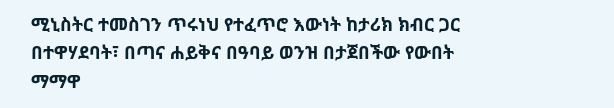ሚኒስትር ተመስገን ጥሩነህ የተፈጥሮ እውነት ከታሪክ ክብር ጋር በተዋሃደባት፣ በጣና ሐይቅና በዓባይ ወንዝ በታጀበችው የውበት ማማዋ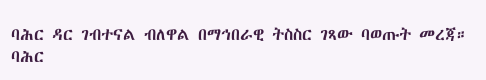ባሕር ዳር ገብተናል ብለዋል በማኅበራዊ ትስስር ገጻው ባወጡት መረጃ።
ባሕር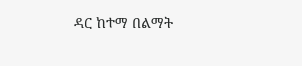ዳር ከተማ በልማት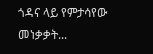ጎዳና ላይ የምታሳየው መነቃቃት...